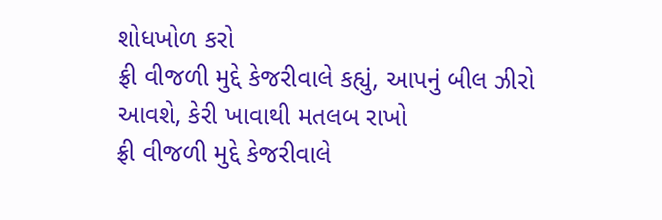શોધખોળ કરો
ફ્રી વીજળી મુદ્દે કેજરીવાલે કહ્યું, આપનું બીલ ઝીરો આવશે, કેરી ખાવાથી મતલબ રાખો
ફ્રી વીજળી મુદ્દે કેજરીવાલે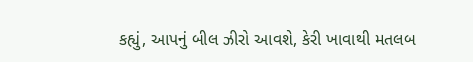કહ્યું, આપનું બીલ ઝીરો આવશે, કેરી ખાવાથી મતલબ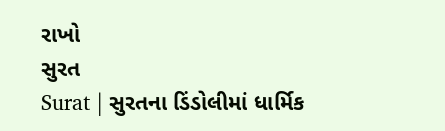રાખો
સુરત
Surat | સુરતના ડિંડોલીમાં ધાર્મિક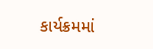કાર્યક્રમમાં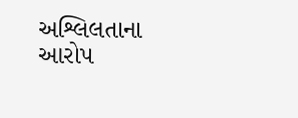અશ્લિલતાના આરોપ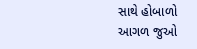સાથે હોબાળો
આગળ જુઓ